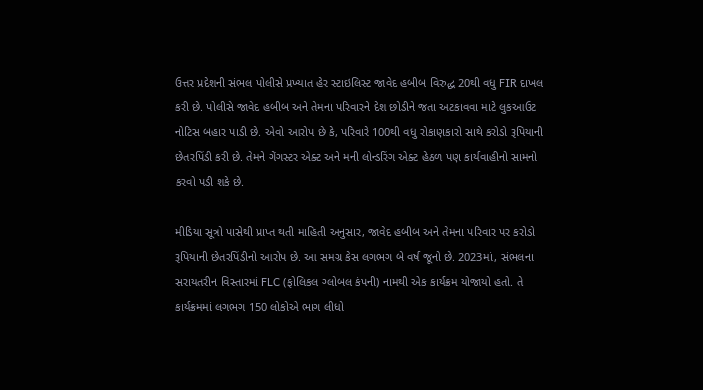ઉત્તર પ્રદેશની સંભલ પોલીસે પ્રખ્યાત હેર સ્ટાઇલિસ્ટ જાવેદ હબીબ વિરુદ્ધ 20થી વધુ FIR દાખલ કરી છે. પોલીસે જાવેદ હબીબ અને તેમના પરિવારને દેશ છોડીને જતા અટકાવવા માટે લુકઆઉટ નોટિસ બહાર પાડી છે. એવો આરોપ છે કે, પરિવારે 100થી વધુ રોકાણકારો સાથે કરોડો રૂપિયાની છેતરપિંડી કરી છે. તેમને ગેંગસ્ટર એક્ટ અને મની લોન્ડરિંગ એક્ટ હેઠળ પણ કાર્યવાહીનો સામનો કરવો પડી શકે છે.

મીડિયા સૂત્રો પાસેથી પ્રાપ્ત થતી માહિતી અનુસાર, જાવેદ હબીબ અને તેમના પરિવાર પર કરોડો રૂપિયાની છેતરપિંડીનો આરોપ છે. આ સમગ્ર કેસ લગભગ બે વર્ષ જૂનો છે. 2023માં, સંભલના સરાયતરીન વિસ્તારમાં FLC (ફોલિકલ ગ્લોબલ કંપની) નામથી એક કાર્યક્રમ યોજાયો હતો. તે કાર્યક્રમમાં લગભગ 150 લોકોએ ભાગ લીધો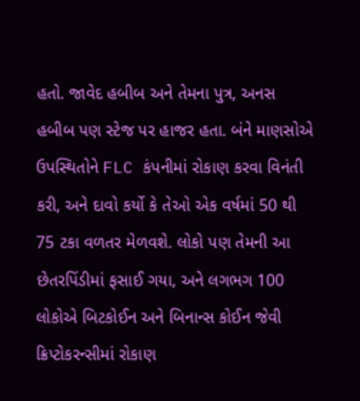હતો. જાવેદ હબીબ અને તેમના પુત્ર, અનસ હબીબ પણ સ્ટેજ પર હાજર હતા. બંને માણસોએ ઉપસ્થિતોને FLC કંપનીમાં રોકાણ કરવા વિનંતી કરી, અને દાવો કર્યો કે તેઓ એક વર્ષમાં 50 થી 75 ટકા વળતર મેળવશે. લોકો પણ તેમની આ છેતરપિંડીમાં ફસાઈ ગયા, અને લગભગ 100 લોકોએ બિટકોઈન અને બિનાન્સ કોઈન જેવી ક્રિપ્ટોકરન્સીમાં રોકાણ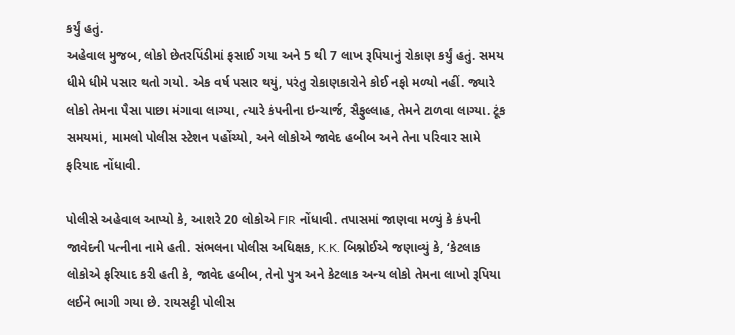કર્યું હતું.
અહેવાલ મુજબ, લોકો છેતરપિંડીમાં ફસાઈ ગયા અને 5 થી 7 લાખ રૂપિયાનું રોકાણ કર્યું હતું. સમય ધીમે ધીમે પસાર થતો ગયો. એક વર્ષ પસાર થયું, પરંતુ રોકાણકારોને કોઈ નફો મળ્યો નહીં. જ્યારે લોકો તેમના પૈસા પાછા મંગાવા લાગ્યા, ત્યારે કંપનીના ઇન્ચાર્જ, સૈફુલ્લાહ, તેમને ટાળવા લાગ્યા. ટૂંક સમયમાં, મામલો પોલીસ સ્ટેશન પહોંચ્યો, અને લોકોએ જાવેદ હબીબ અને તેના પરિવાર સામે ફરિયાદ નોંધાવી.

પોલીસે અહેવાલ આપ્યો કે, આશરે 20 લોકોએ FIR નોંધાવી. તપાસમાં જાણવા મળ્યું કે કંપની જાવેદની પત્નીના નામે હતી. સંભલના પોલીસ અધિક્ષક, K.K. બિશ્નોઈએ જણાવ્યું કે, ‘કેટલાક લોકોએ ફરિયાદ કરી હતી કે, જાવેદ હબીબ, તેનો પુત્ર અને કેટલાક અન્ય લોકો તેમના લાખો રૂપિયા લઈને ભાગી ગયા છે. રાયસટ્ટી પોલીસ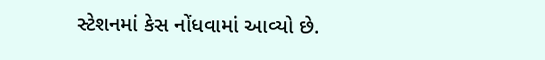સ્ટેશનમાં કેસ નોંધવામાં આવ્યો છે.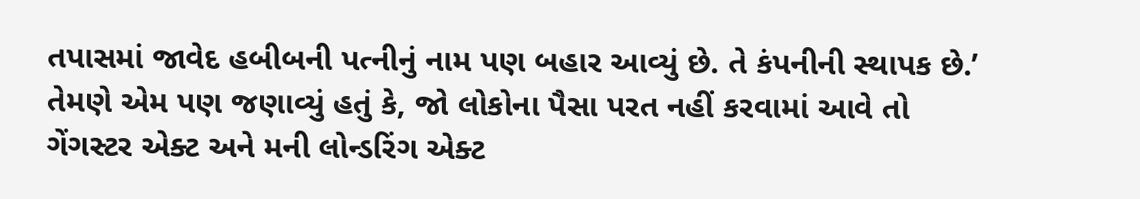તપાસમાં જાવેદ હબીબની પત્નીનું નામ પણ બહાર આવ્યું છે. તે કંપનીની સ્થાપક છે.’
તેમણે એમ પણ જણાવ્યું હતું કે, જો લોકોના પૈસા પરત નહીં કરવામાં આવે તો ગેંગસ્ટર એક્ટ અને મની લોન્ડરિંગ એક્ટ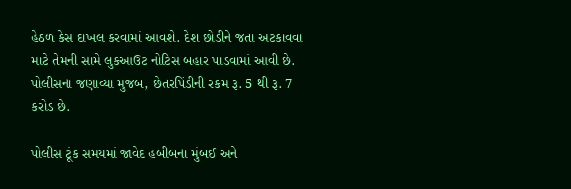હેઠળ કેસ દાખલ કરવામાં આવશે. દેશ છોડીને જતા અટકાવવા માટે તેમની સામે લુકઆઉટ નોટિસ બહાર પાડવામાં આવી છે. પોલીસના જણાવ્યા મુજબ, છેતરપિંડીની રકમ રૂ. 5 થી રૂ. 7 કરોડ છે.

પોલીસ ટૂંક સમયમાં જાવેદ હબીબના મુંબઈ અને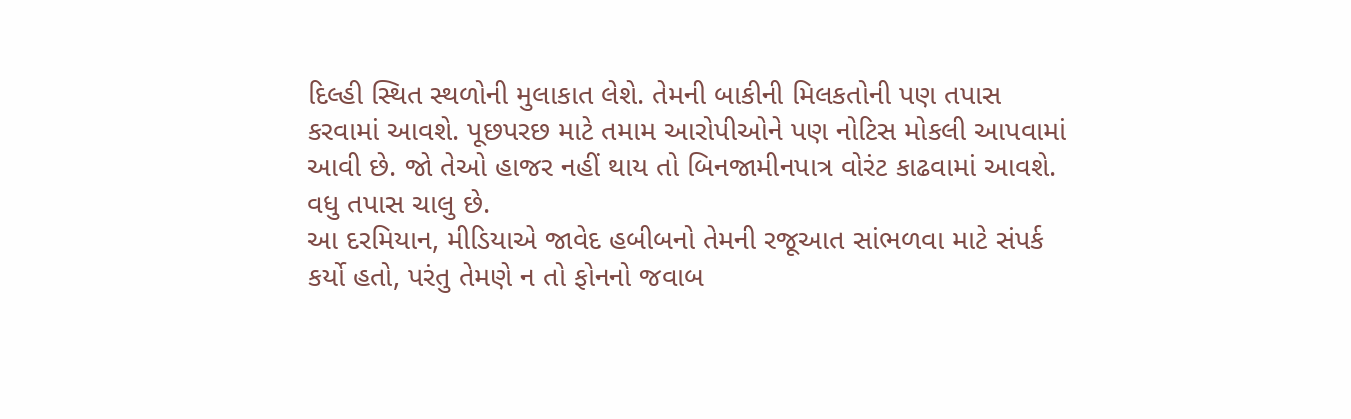દિલ્હી સ્થિત સ્થળોની મુલાકાત લેશે. તેમની બાકીની મિલકતોની પણ તપાસ કરવામાં આવશે. પૂછપરછ માટે તમામ આરોપીઓને પણ નોટિસ મોકલી આપવામાં આવી છે. જો તેઓ હાજર નહીં થાય તો બિનજામીનપાત્ર વોરંટ કાઢવામાં આવશે. વધુ તપાસ ચાલુ છે.
આ દરમિયાન, મીડિયાએ જાવેદ હબીબનો તેમની રજૂઆત સાંભળવા માટે સંપર્ક કર્યો હતો, પરંતુ તેમણે ન તો ફોનનો જવાબ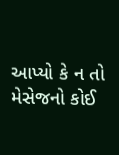આપ્યો કે ન તો મેસેજનો કોઈ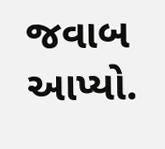જવાબ આપ્યો.